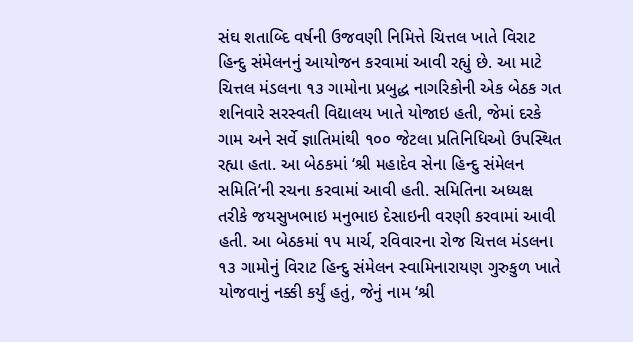સંઘ શતાબ્દિ વર્ષની ઉજવણી નિમિત્તે ચિત્તલ ખાતે વિરાટ હિન્દુ સંમેલનનું આયોજન કરવામાં આવી રહ્યું છે. આ માટે ચિત્તલ મંડલના ૧૩ ગામોના પ્રબુદ્ધ નાગરિકોની એક બેઠક ગત શનિવારે સરસ્વતી વિદ્યાલય ખાતે યોજાઇ હતી, જેમાં દરકે ગામ અને સર્વે જ્ઞાતિમાંથી ૧૦૦ જેટલા પ્રતિનિધિઓ ઉપસ્થિત રહ્યા હતા. આ બેઠકમાં ‘શ્રી મહાદેવ સેના હિન્દુ સંમેલન સમિતિ’ની રચના કરવામાં આવી હતી. સમિતિના અધ્યક્ષ તરીકે જયસુખભાઇ મનુભાઇ દેસાઇની વરણી કરવામાં આવી હતી. આ બેઠકમાં ૧૫ માર્ચ, રવિવારના રોજ ચિત્તલ મંડલના ૧૩ ગામોનું વિરાટ હિન્દુ સંમેલન સ્વામિનારાયણ ગુરુકુળ ખાતે યોજવાનું નક્કી કર્યું હતું, જેનું નામ ‘શ્રી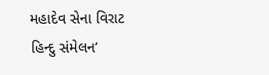મહાદેવ સેના વિરાટ હિન્દુ સંમેલન’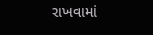રાખવામાં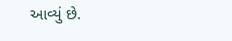આવ્યું છે.